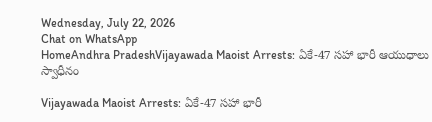Wednesday, July 22, 2026
Chat on WhatsApp
HomeAndhra PradeshVijayawada Maoist Arrests: ఏకే-47 సహా భారీ ఆయుధాలు స్వాధీనం

Vijayawada Maoist Arrests: ఏకే-47 సహా భారీ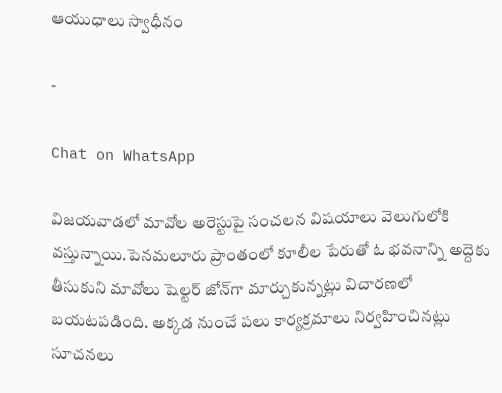ఆయుధాలు స్వాధీనం

-

Chat on WhatsApp

విజయవాడలో మావోల అరెస్టుపై సంచలన విషయాలు వెలుగులోకి వస్తున్నాయి.పెనమలూరు ప్రాంతంలో కూలీల పేరుతో ఓ భవనాన్ని అద్దెకు తీసుకుని మావోలు షెల్టర్ జోన్‌గా మార్చుకున్నట్లు విచారణలో బయటపడింది. అక్కడ నుంచే పలు కార్యక్రమాలు నిర్వహించినట్లు సూచనలు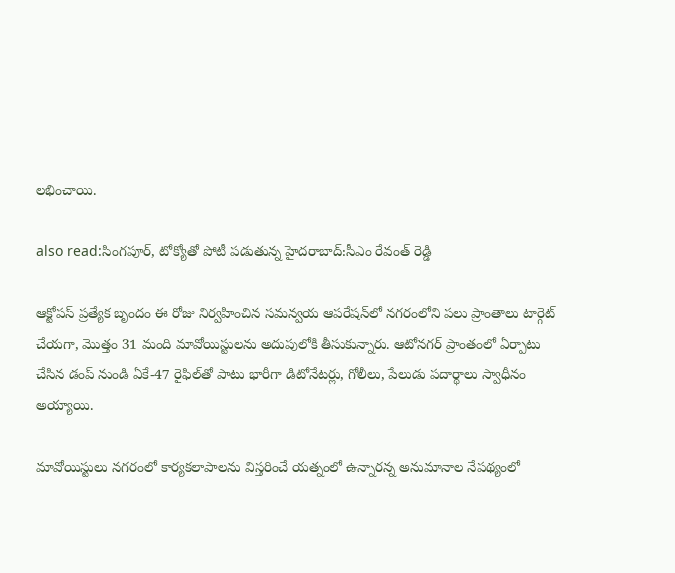లభించాయి.

also read:సింగపూర్, టోక్యోతో పోటీ పడుతున్న హైదరాబాద్:సీఎం రేవంత్ రెడ్డి

ఆక్టోపస్ ప్రత్యేక బృందం ఈ రోజు నిర్వహించిన సమన్వయ ఆపరేషన్‌లో నగరంలోని పలు ప్రాంతాలు టార్గెట్ చేయగా, మొత్తం 31 మంది మావోయిస్టులను అదుపులోకి తీసుకున్నారు. ఆటోనగర్ ప్రాంతంలో ఏర్పాటు చేసిన డంప్‌ నుండి ఏకే-47 రైఫిల్‌తో పాటు భారీగా డిటోనేటర్లు, గోలీలు, పేలుడు పదార్థాలు స్వాధీనం అయ్యాయి.

మావోయిస్టులు నగరంలో కార్యకలాపాలను విస్తరించే యత్నంలో ఉన్నారన్న అనుమానాల నేపథ్యంలో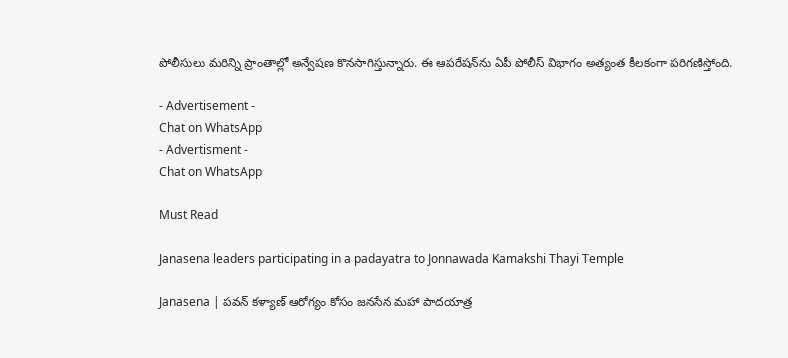పోలీసులు మరిన్ని ప్రాంతాల్లో అన్వేషణ కొనసాగిస్తున్నారు. ఈ ఆపరేషన్‌ను ఏపీ పోలీస్ విభాగం అత్యంత కీలకంగా పరిగణిస్తోంది.

- Advertisement -
Chat on WhatsApp
- Advertisment -
Chat on WhatsApp

Must Read

Janasena leaders participating in a padayatra to Jonnawada Kamakshi Thayi Temple

Janasena | పవన్ కళ్యాణ్ ఆరోగ్యం కోసం జనసేన మహా పాదయాత్ర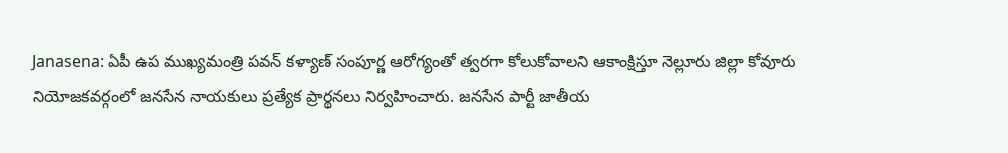Janasena: ఏపీ ఉప ముఖ్యమంత్రి పవన్ కళ్యాణ్ సంపూర్ణ ఆరోగ్యంతో త్వరగా కోలుకోవాలని ఆకాంక్షిస్తూ నెల్లూరు జిల్లా కోవూరు నియోజకవర్గంలో జనసేన నాయకులు ప్రత్యేక ప్రార్థనలు నిర్వహించారు. జనసేన పార్టీ జాతీయ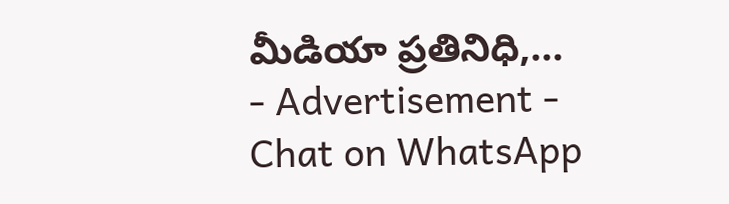మీడియా ప్రతినిధి,...
- Advertisement -
Chat on WhatsApp